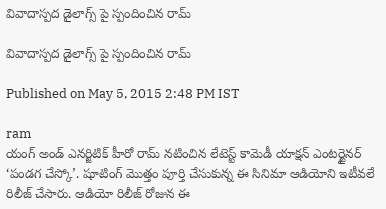వివాదాస్పద డైలాగ్స్ పై స్పందించిన రామ్

వివాదాస్పద డైలాగ్స్ పై స్పందించిన రామ్

Published on May 5, 2015 2:48 PM IST

ram
యంగ్ అండ్ ఎనర్జిటిక్ హీరో రామ్ నటించిన లేటెస్ట్ కామెడీ యాక్షన్ ఎంటర్టైనర్ ‘పండగ చేస్కో’. షూటింగ్ మొత్తం పూర్తి చేసుకున్న ఈ సినిమా ఆడియోని ఇటీవలే రిలీజ్ చేసారు. ఆడియో రిలీజ్ రోజున ఈ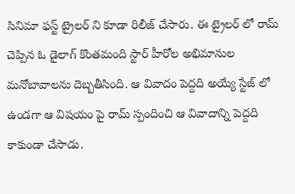సినిమా ఫస్ట్ ట్రైలర్ ని కూడా రిలీజ్ చేసారు. ఈ ట్రైలర్ లో రామ్ చెప్పిన ఓ డైలాగ్ కొంతమంది స్టార్ హీరోల అభిమానుల మనోబావాలను దెబ్బతీసింది. ఆ వివాదం పెద్దది అయ్యే స్టేజ్ లో ఉండగా ఆ విషయం పై రామ్ స్పందించి ఆ వివాదాన్ని పెద్దది కాకుండా చేసాడు.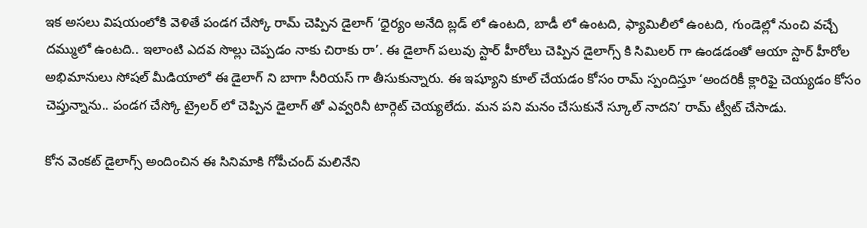ఇక అసలు విషయంలోకి వెళితే పండగ చేస్కో రామ్ చెప్పిన డైలాగ్ ‘ధైర్యం అనేది బ్లడ్ లో ఉంటది, బాడీ లో ఉంటది, ఫ్యామిలీలో ఉంటది, గుండెల్లో నుంచి వచ్చే దమ్ములో ఉంటది.. ఇలాంటి ఎదవ సొల్లు చెప్పడం నాకు చిరాకు రా’. ఈ డైలాగ్ పలువు స్టార్ హీరోలు చెప్పిన డైలాగ్స్ కి సిమిలర్ గా ఉండడంతో ఆయా స్టార్ హీరోల అభిమానులు సోషల్ మీడియాలో ఈ డైలాగ్ ని బాగా సీరియస్ గా తీసుకున్నారు. ఈ ఇష్యూని కూల్ చేయడం కోసం రామ్ స్పందిస్తూ ‘అందరికీ క్లారిఫై చెయ్యడం కోసం చెప్తున్నాను.. పండగ చేస్కో ట్రైలర్ లో చెప్పిన డైలాగ్ తో ఎవ్వరినీ టార్గెట్ చెయ్యలేదు. మన పని మనం చేసుకునే స్కూల్ నాదని’ రామ్ ట్వీట్ చేసాడు.

కోన వెంకట్ డైలాగ్స్ అందించిన ఈ సినిమాకి గోపీచంద్ మలినేని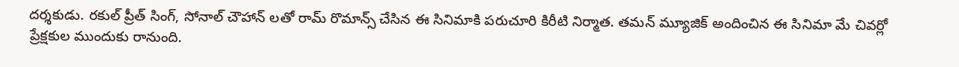దర్శకుడు. రకుల్ ప్రీత్ సింగ్, సోనాల్ చౌహాన్ లతో రామ్ రొమాన్స్ చేసిన ఈ సినిమాకి పరుచూరి కిరీటి నిర్మాత. తమన్ మ్యూజిక్ అందించిన ఈ సినిమా మే చివర్లో ప్రేక్షకుల ముందుకు రానుంది.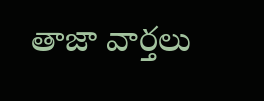తాజా వార్తలు